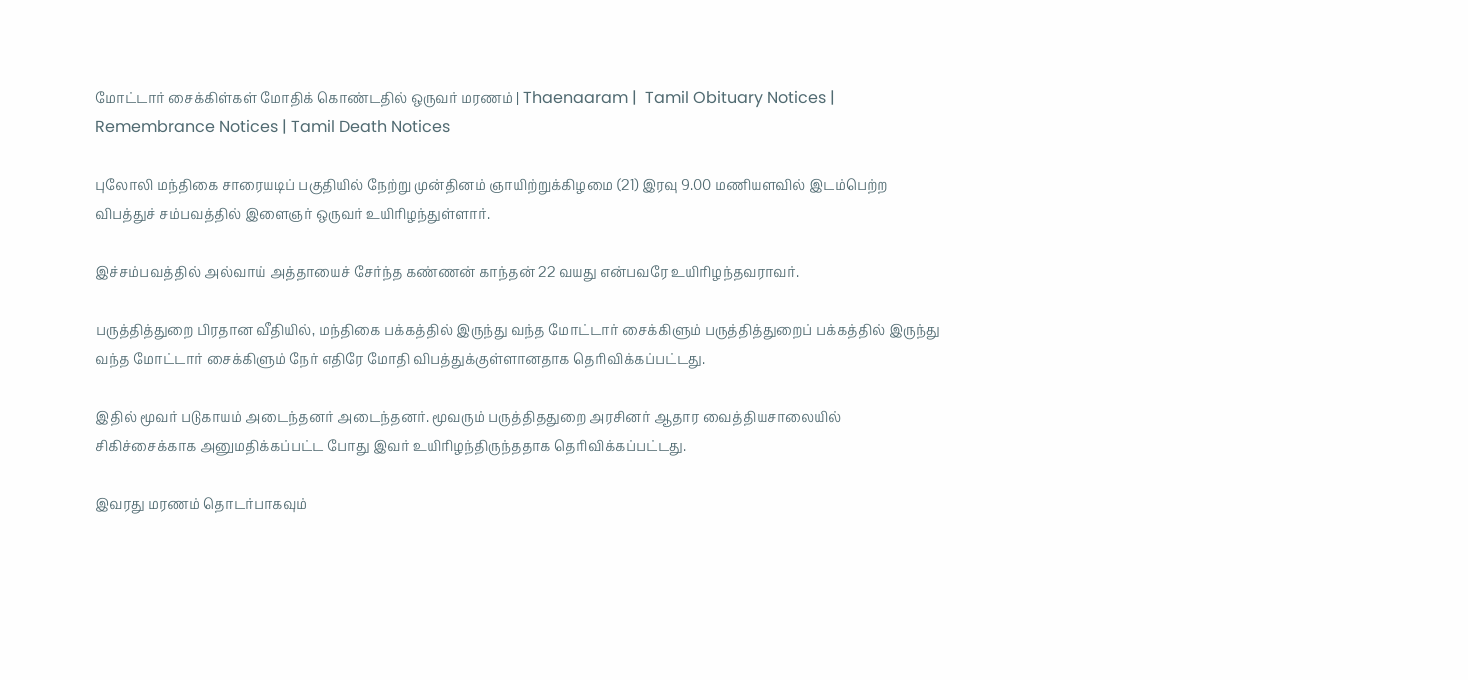மோட்டார் சைக்கிள்கள் மோதிக் கொண்டதில் ஒருவர் மரணம் | Thaenaaram |  Tamil Obituary Notices | Remembrance Notices | Tamil Death Notices

புலோலி மந்திகை சாரையடிப் பகுதியில் நேற்று முன்தினம் ஞாயிற்றுக்கிழமை (21) இரவு 9.00 மணியளவில் இடம்பெற்ற விபத்துச் சம்பவத்தில் இளைஞர் ஒருவர் உயிரிழந்துள்ளார்.

இச்சம்பவத்தில் அல்வாய் அத்தாயைச் சேர்ந்த கண்ணன் காந்தன் 22 வயது என்பவரே உயிரிழந்தவராவர்.

பருத்தித்துறை பிரதான வீதியில், மந்திகை பக்கத்தில் இருந்து வந்த மோட்டார் சைக்கிளும் பருத்தித்துறைப் பக்கத்தில் இருந்து வந்த மோட்டார் சைக்கிளும் நேர் எதிரே மோதி விபத்துக்குள்ளானதாக தெரிவிக்கப்பட்டது.

இதில் மூவர் படுகாயம் அடைந்தனர் அடைந்தனர். மூவரும் பருத்திததுறை அரசினர் ஆதார வைத்தியசாலையில் சிகிச்சைக்காக அனுமதிக்கப்பட்ட போது இவர் உயிரிழந்திருந்ததாக தெரிவிக்கப்பட்டது.

இவரது மரணம் தொடர்பாகவும்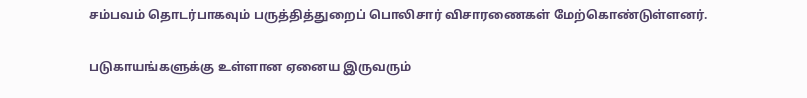சம்பவம் தொடர்பாகவும் பருத்தித்துறைப் பொலிசார் விசாரணைகள் மேற்கொண்டுள்ளனர்.

படுகாயங்களுக்கு உள்ளான ஏனைய இருவரும்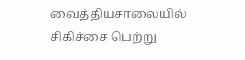வைத்தியசாலையில் சிகிச்சை பெற்று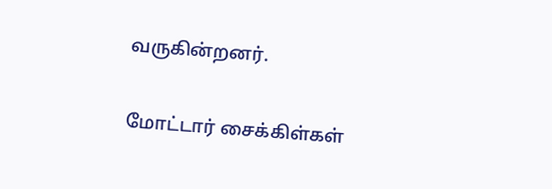வருகின்றனர்.

மோட்டார் சைக்கிள்கள்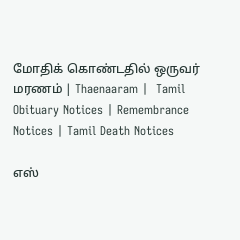மோதிக் கொண்டதில் ஒருவர் மரணம் | Thaenaaram |  Tamil Obituary Notices | Remembrance Notices | Tamil Death Notices

எஸ்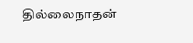தில்லைநாதன்